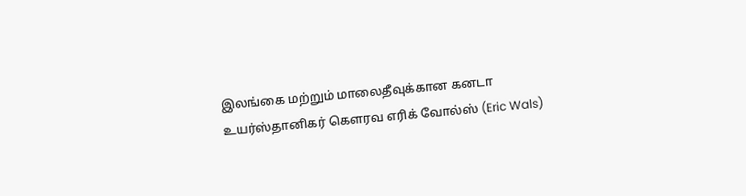இலங்கை மற்றும் மாலைதீவுக்கான கனடா உயர்ஸ்தானிகர் கெளரவ எரிக் வோல்ஸ் (Eric Wals)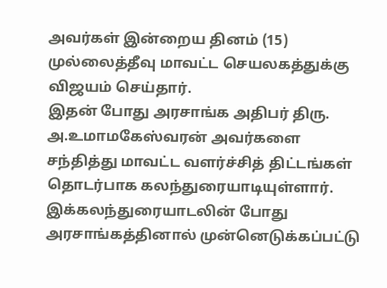அவர்கள் இன்றைய தினம் (15) முல்லைத்தீவு மாவட்ட செயலகத்துக்கு விஜயம் செய்தார்.
இதன் போது அரசாங்க அதிபர் திரு. அ.உமாமகேஸ்வரன் அவர்களை சந்தித்து மாவட்ட வளர்ச்சித் திட்டங்கள் தொடர்பாக கலந்துரையாடியுள்ளார்.
இக்கலந்துரையாடலின் போது அரசாங்கத்தினால் முன்னெடுக்கப்பட்டு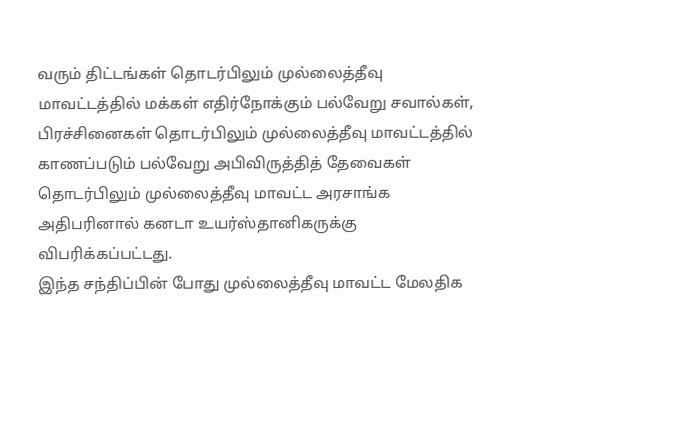வரும் திட்டங்கள் தொடர்பிலும் முல்லைத்தீவு மாவட்டத்தில் மக்கள் எதிர்நோக்கும் பல்வேறு சவால்கள், பிரச்சினைகள் தொடர்பிலும் முல்லைத்தீவு மாவட்டத்தில் காணப்படும் பல்வேறு அபிவிருத்தித் தேவைகள் தொடர்பிலும் முல்லைத்தீவு மாவட்ட அரசாங்க அதிபரினால் கனடா உயர்ஸ்தானிகருக்கு விபரிக்கப்பட்டது.
இந்த சந்திப்பின் போது முல்லைத்தீவு மாவட்ட மேலதிக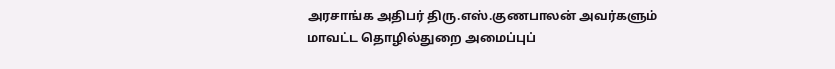அரசாங்க அதிபர் திரு.எஸ்.குணபாலன் அவர்களும் மாவட்ட தொழில்துறை அமைப்புப்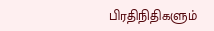பிரதிநிதிகளும்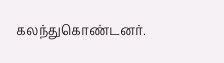கலந்துகொண்டனர்.